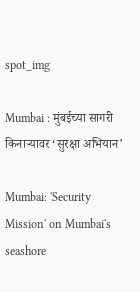spot_img

Mumbai : मुंबईच्या सागरी किनाऱ्यावर ‘सुरक्षा अभियान’

Mumbai: 'Security Mission' on Mumbai's seashore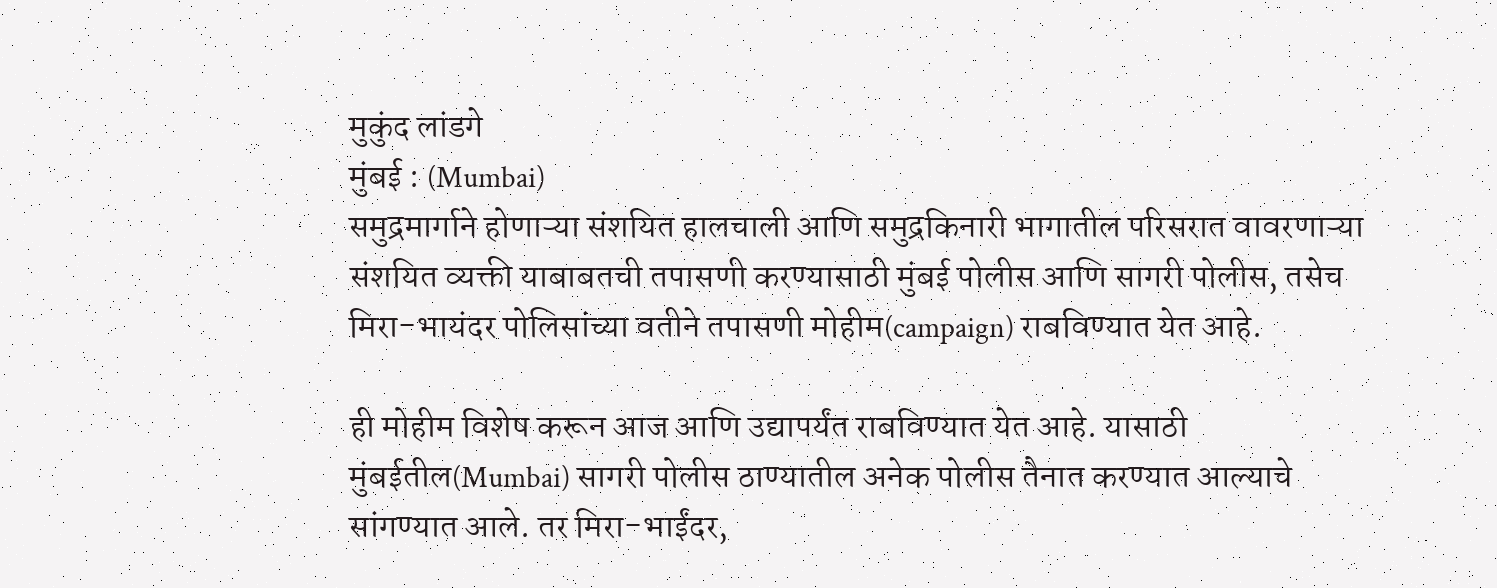मुकुंद लांडगे
मुंबई : (Mumbai)
समुद्रमार्गाने होणाऱ्या संशयित हालचाली आणि समुद्रकिनारी भागातील परिसरात वावरणाऱ्या संशयित व्यक्ती याबाबतची तपासणी करण्यासाठी मुंबई पोलीस आणि सागरी पोलीस, तसेच मिरा-भायंदर पोलिसांच्या वतीने तपासणी मोहीम(campaign) राबविण्यात येत आहे.

ही मोहीम विशेष करून आज आणि उद्यापर्यंत राबविण्यात येत आहे. यासाठी मुंबईतील(Mumbai) सागरी पोलीस ठाण्यातील अनेक पोलीस तैनात करण्यात आल्याचे सांगण्यात आले. तर मिरा-भाईंदर,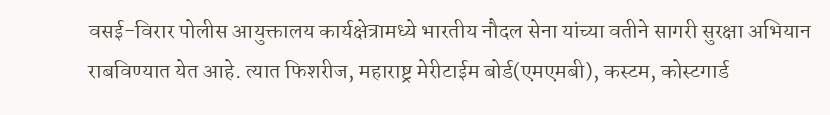वसई-विरार पोलीस आयुक्तालय कार्यक्षेत्रामध्ये भारतीय नौदल सेना यांच्या वतीने सागरी सुरक्षा अभियान राबविण्यात येत आहे. त्यात फिशरीज, महाराष्ट्र मेरीटाईम बोर्ड(एमएमबी), कस्टम, कोस्टगार्ड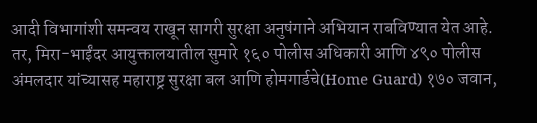आदी विभागांशी समन्वय राखून सागरी सुरक्षा अनुषंगाने अभियान राबविण्यात येत आहे. तर, मिरा-भाईंदर आयुक्तालयातील सुमारे १६० पोलीस अधिकारी आणि ४९० पोलीस अंमलदार यांच्यासह महाराष्ट्र सुरक्षा बल आणि होमगार्डचे(Home Guard) १७० जवान,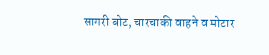सागरी बोट, चारचाकी वाहने व मोटार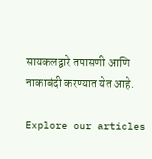सायकलद्वारे तपासणी आणि नाकाबंदी करण्यात येत आहे.

Explore our articles